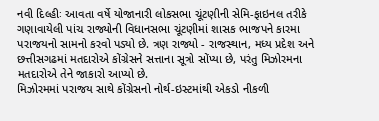નવી દિલ્હીઃ આવતા વર્ષે યોજાનારી લોકસભા ચૂંટણીની સેમિ-ફાઇનલ તરીકે ગણાવાયેલી પાંચ રાજ્યોની વિધાનસભા ચૂંટણીમાં શાસક ભાજપને કારમા પરાજયનો સામનો કરવો પડ્યો છે. ત્રણ રાજ્યો - રાજસ્થાન, મધ્ય પ્રદેશ અને છત્તીસગઢમાં મતદારોએ કોંગ્રેસને સત્તાના સૂત્રો સોંપ્યા છે, પરંતુ મિઝોરમના મતદારોએ તેને જાકારો આપ્યો છે.
મિઝોરમમાં પરાજય સાથે કોંગ્રેસનો નોર્થ-ઇસ્ટમાંથી એકડો નીકળી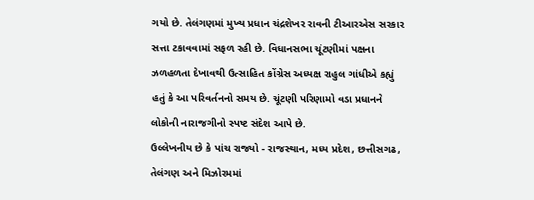ગયો છે. તેલંગણમાં મુખ્ય પ્રધાન ચંદ્રશેખર રાવની ટીઆરએસ સરકાર સત્તા ટકાવવામાં સફળ રહી છે. વિધાનસભા ચૂંટણીમાં પક્ષના ઝળહળતા દેખાવથી ઉત્સાહિત કોંગ્રેસ અધ્યક્ષ રાહુલ ગાંધીએ કહ્યું હતું કે આ પરિવર્તનનો સમય છે. ચૂંટણી પરિણામો વડા પ્રધાનને લોકોની નારાજગીનો સ્પષ્ટ સંદેશ આપે છે.
ઉલ્લેખનીય છે કે પાંચ રાજ્યો - રાજસ્થાન, મધ્ય પ્રદેશ, છત્તીસગઢ, તેલંગણ અને મિઝોરમમાં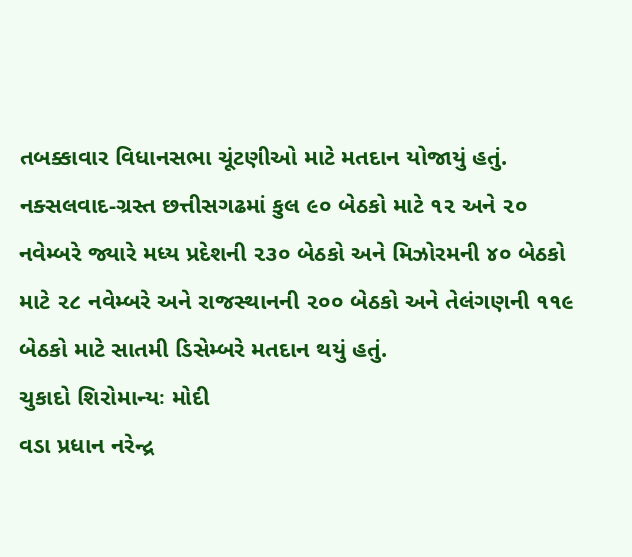તબક્કાવાર વિધાનસભા ચૂંટણીઓ માટે મતદાન યોજાયું હતું. નક્સલવાદ-ગ્રસ્ત છત્તીસગઢમાં કુલ ૯૦ બેઠકો માટે ૧૨ અને ૨૦ નવેમ્બરે જ્યારે મધ્ય પ્રદેશની ૨૩૦ બેઠકો અને મિઝોરમની ૪૦ બેઠકો માટે ૨૮ નવેમ્બરે અને રાજસ્થાનની ૨૦૦ બેઠકો અને તેલંગણની ૧૧૯ બેઠકો માટે સાતમી ડિસેમ્બરે મતદાન થયું હતું.
ચુકાદો શિરોમાન્યઃ મોદી
વડા પ્રધાન નરેન્દ્ર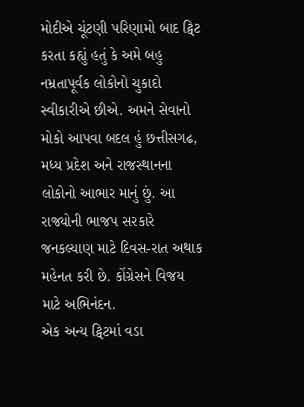મોદીએ ચૂંટણી પરિણામો બાદ ટ્વિટ કરતા કહ્યું હતું કે અમે બહુ નમ્રતાપૂર્વક લોકોનો ચુકાદો સ્વીકારીએ છીએ. અમને સેવાનો મોકો આપવા બદલ હું છત્તીસગઢ, મધ્ય પ્રદેશ અને રાજસ્થાનના લોકોનો આભાર માનું છું. આ રાજ્યોની ભાજપ સરકારે જનકલ્યાણ માટે દિવસ-રાત અથાક મહેનત કરી છે. કોંગ્રેસને વિજય માટે અભિનંદન.
એક અન્ય ટ્વિટમાં વડા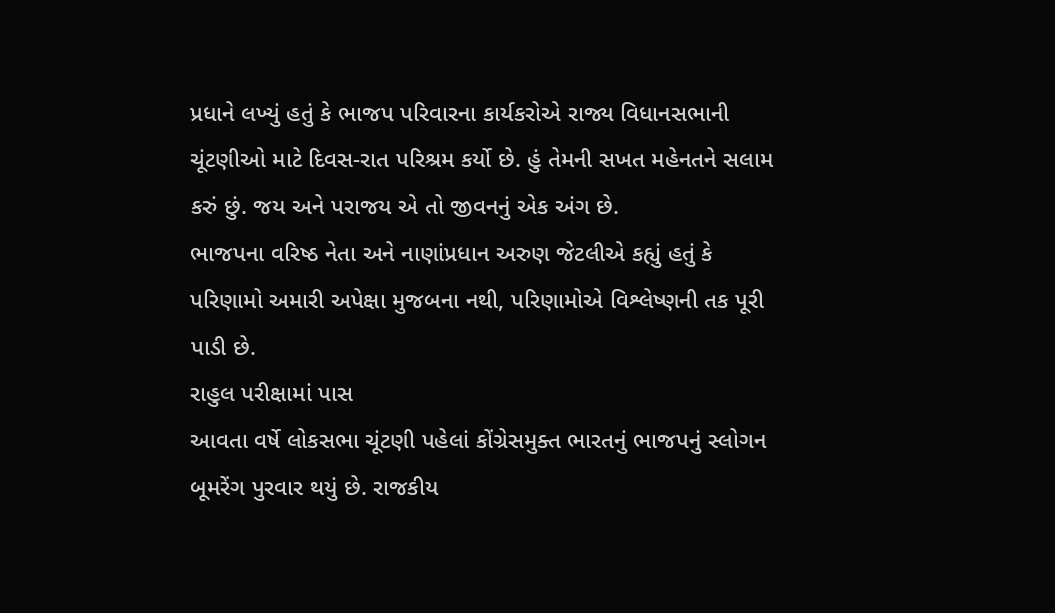પ્રધાને લખ્યું હતું કે ભાજપ પરિવારના કાર્યકરોએ રાજ્ય વિધાનસભાની ચૂંટણીઓ માટે દિવસ-રાત પરિશ્રમ કર્યો છે. હું તેમની સખત મહેનતને સલામ કરું છું. જય અને પરાજય એ તો જીવનનું એક અંગ છે.
ભાજપના વરિષ્ઠ નેતા અને નાણાંપ્રધાન અરુણ જેટલીએ કહ્યું હતું કે પરિણામો અમારી અપેક્ષા મુજબના નથી, પરિણામોએ વિશ્લેષ્ણની તક પૂરી પાડી છે.
રાહુલ પરીક્ષામાં પાસ
આવતા વર્ષે લોકસભા ચૂંટણી પહેલાં કોંગ્રેસમુક્ત ભારતનું ભાજપનું સ્લોગન બૂમરેંગ પુરવાર થયું છે. રાજકીય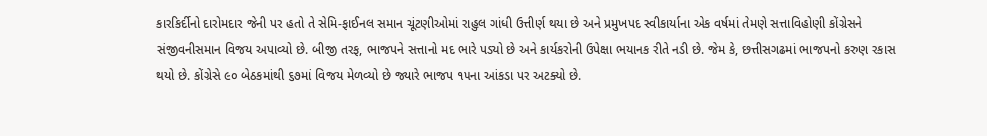કારકિર્દીનો દારોમદાર જેની પર હતો તે સેમિ-ફાઈનલ સમાન ચૂંટણીઓમાં રાહુલ ગાંધી ઉત્તીર્ણ થયા છે અને પ્રમુખપદ સ્વીકાર્યાના એક વર્ષમાં તેમણે સત્તાવિહોણી કોંગ્રેસને સંજીવનીસમાન વિજય અપાવ્યો છે. બીજી તરફ, ભાજપને સત્તાનો મદ ભારે પડ્યો છે અને કાર્યકરોની ઉપેક્ષા ભયાનક રીતે નડી છે. જેમ કે, છત્તીસગઢમાં ભાજપનો કરુણ રકાસ થયો છે. કોંગ્રેસે ૯૦ બેઠકમાંથી ૬૭માં વિજય મેળવ્યો છે જ્યારે ભાજપ ૧૫ના આંકડા પર અટક્યો છે.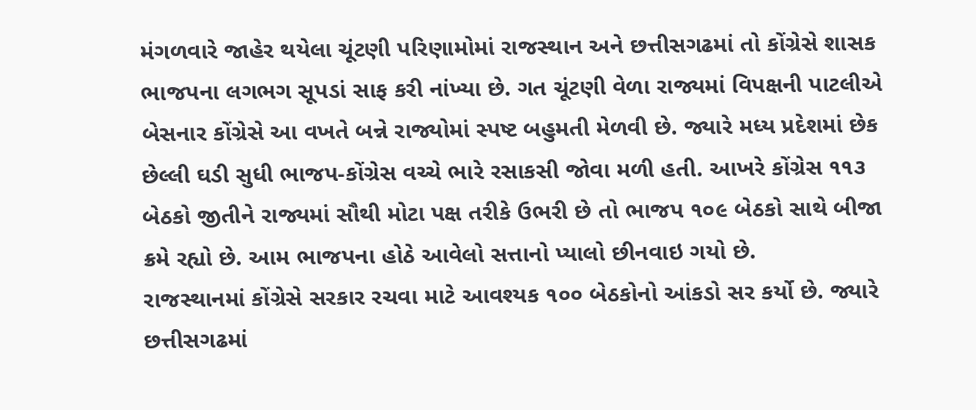મંગળવારે જાહેર થયેલા ચૂંટણી પરિણામોમાં રાજસ્થાન અને છત્તીસગઢમાં તો કોંગ્રેસે શાસક ભાજપના લગભગ સૂપડાં સાફ કરી નાંખ્યા છે. ગત ચૂંટણી વેળા રાજ્યમાં વિપક્ષની પાટલીએ બેસનાર કોંગ્રેસે આ વખતે બન્ને રાજ્યોમાં સ્પષ્ટ બહુમતી મેળવી છે. જ્યારે મધ્ય પ્રદેશમાં છેક છેલ્લી ઘડી સુધી ભાજપ-કોંગ્રેસ વચ્ચે ભારે રસાકસી જોવા મળી હતી. આખરે કોંગ્રેસ ૧૧૩ બેઠકો જીતીને રાજ્યમાં સૌથી મોટા પક્ષ તરીકે ઉભરી છે તો ભાજપ ૧૦૯ બેઠકો સાથે બીજા ક્રમે રહ્યો છે. આમ ભાજપના હોઠે આવેલો સત્તાનો પ્યાલો છીનવાઇ ગયો છે.
રાજસ્થાનમાં કોંગ્રેસે સરકાર રચવા માટે આવશ્યક ૧૦૦ બેઠકોનો આંકડો સર કર્યો છે. જ્યારે છત્તીસગઢમાં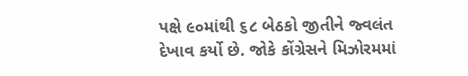પક્ષે ૯૦માંથી ૬૮ બેઠકો જીતીને જ્વલંત દેખાવ કર્યો છે. જોકે કોંગ્રેસને મિઝોરમમાં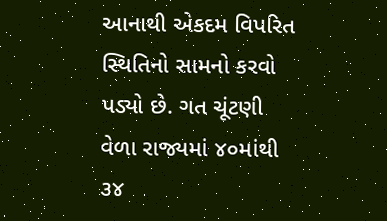આનાથી એકદમ વિપરિત સ્થિતિનો સામનો કરવો પડ્યો છે. ગત ચૂંટણી વેળા રાજ્યમાં ૪૦માંથી ૩૪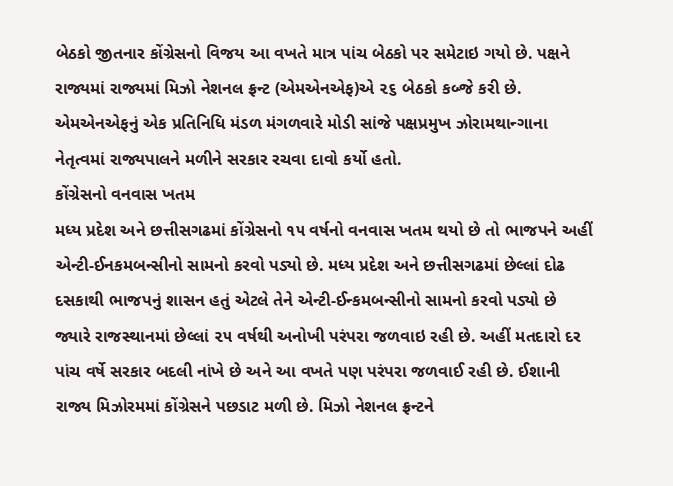બેઠકો જીતનાર કોંગ્રેસનો વિજય આ વખતે માત્ર પાંચ બેઠકો પર સમેટાઇ ગયો છે. પક્ષને રાજ્યમાં રાજ્યમાં મિઝો નેશનલ ફ્રન્ટ (એમએનએફ)એ ૨૬ બેઠકો કબ્જે કરી છે. એમએનએફનું એક પ્રતિનિધિ મંડળ મંગળવારે મોડી સાંજે પક્ષપ્રમુખ ઝોરામથાન્ગાના નેતૃત્વમાં રાજ્યપાલને મળીને સરકાર રચવા દાવો કર્યો હતો.
કોંગ્રેસનો વનવાસ ખતમ
મધ્ય પ્રદેશ અને છત્તીસગઢમાં કોંગ્રેસનો ૧૫ વર્ષનો વનવાસ ખતમ થયો છે તો ભાજપને અહીં એન્ટી-ઈનકમબન્સીનો સામનો કરવો પડ્યો છે. મધ્ય પ્રદેશ અને છત્તીસગઢમાં છેલ્લાં દોઢ દસકાથી ભાજપનું શાસન હતું એટલે તેને એન્ટી-ઈન્કમબન્સીનો સામનો કરવો પડ્યો છે જ્યારે રાજસ્થાનમાં છેલ્લાં ૨૫ વર્ષથી અનોખી પરંપરા જળવાઇ રહી છે. અહીં મતદારો દર પાંચ વર્ષે સરકાર બદલી નાંખે છે અને આ વખતે પણ પરંપરા જળવાઈ રહી છે. ઈશાની રાજ્ય મિઝોરમમાં કોંગ્રેસને પછડાટ મળી છે. મિઝો નેશનલ ફ્રન્ટને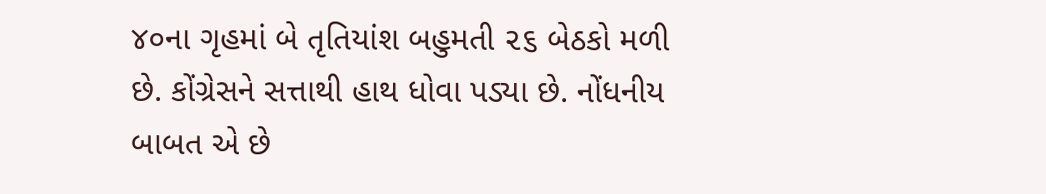૪૦ના ગૃહમાં બે તૃતિયાંશ બહુમતી ૨૬ બેઠકો મળી છે. કોંગ્રેસને સત્તાથી હાથ ધોવા પડ્યા છે. નોંધનીય બાબત એ છે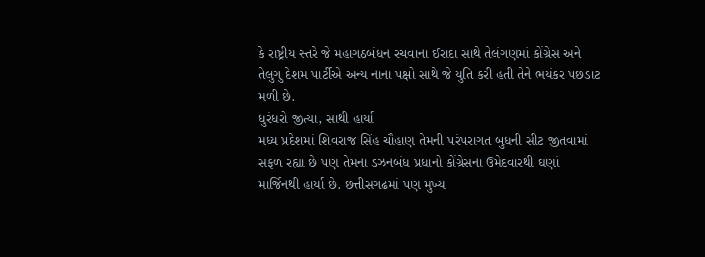કે રાષ્ટ્રીય સ્તરે જે મહાગઠબંધન રચવાના ઈરાદા સાથે તેલંગણમાં કોંગ્રેસ અને તેલુગુ દેશમ પાર્ટીએ અન્ય નાના પક્ષો સાથે જે યુતિ કરી હતી તેને ભયંકર પછડાટ મળી છે.
ધુરંધરો જીત્યા, સાથી હાર્યા
મધ્ય પ્રદેશમાં શિવરાજ સિંહ ચૌહાણ તેમની પરંપરાગત બુધની સીટ જીતવામાં સફળ રહ્યા છે પણ તેમના ડઝનબંધ પ્રધાનો કોંગ્રેસના ઉમેદવારથી ઘણાં માર્જિનથી હાર્યા છે. છત્તીસગઢમાં પણ મુખ્ય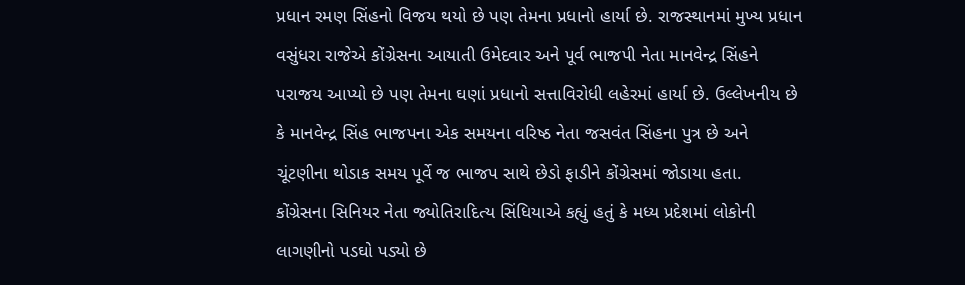પ્રધાન રમણ સિંહનો વિજય થયો છે પણ તેમના પ્રધાનો હાર્યા છે. રાજસ્થાનમાં મુખ્ય પ્રધાન વસુંધરા રાજેએ કોંગ્રેસના આયાતી ઉમેદવાર અને પૂર્વ ભાજપી નેતા માનવેન્દ્ર સિંહને પરાજય આપ્યો છે પણ તેમના ઘણાં પ્રધાનો સત્તાવિરોધી લહેરમાં હાર્યા છે. ઉલ્લેખનીય છે કે માનવેન્દ્ર સિંહ ભાજપના એક સમયના વરિષ્ઠ નેતા જસવંત સિંહના પુત્ર છે અને ચૂંટણીના થોડાક સમય પૂર્વે જ ભાજપ સાથે છેડો ફાડીને કોંગ્રેસમાં જોડાયા હતા.
કોંગ્રેસના સિનિયર નેતા જ્યોતિરાદિત્ય સિંધિયાએ કહ્યું હતું કે મધ્ય પ્રદેશમાં લોકોની લાગણીનો પડઘો પડ્યો છે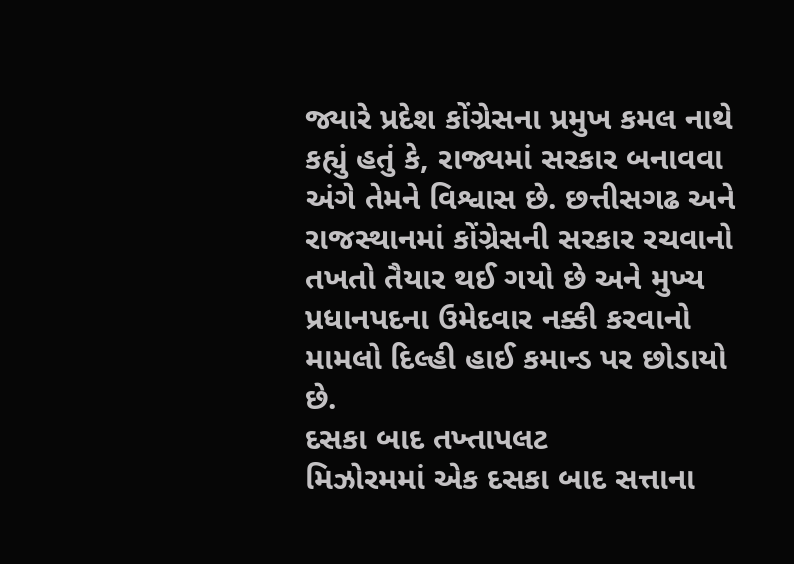જ્યારે પ્રદેશ કોંગ્રેસના પ્રમુખ કમલ નાથે કહ્યું હતું કે, રાજ્યમાં સરકાર બનાવવા અંગે તેમને વિશ્વાસ છે. છત્તીસગઢ અને રાજસ્થાનમાં કોંગ્રેસની સરકાર રચવાનો તખતો તૈયાર થઈ ગયો છે અને મુખ્ય પ્રધાનપદના ઉમેદવાર નક્કી કરવાનો મામલો દિલ્હી હાઈ કમાન્ડ પર છોડાયો છે.
દસકા બાદ તખ્તાપલટ
મિઝોરમમાં એક દસકા બાદ સત્તાના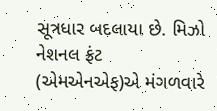સૂત્રધાર બદલાયા છે. મિઝો નેશનલ ફ્રંટ (એમએનએફ)એ મંગળવારે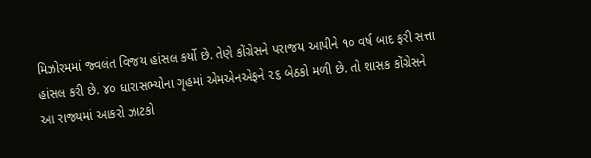મિઝોરમમાં જ્વલંત વિજય હાંસલ કર્યો છે. તેણે કોંગ્રેસને પરાજય આપીને ૧૦ વર્ષ બાદ ફરી સત્તા હાંસલ કરી છે. ૪૦ ધારાસભ્યોના ગૃહમાં એમએનએફને ૨૬ બેઠકો મળી છે. તો શાસક કોંગ્રેસને આ રાજ્યમાં આકરો ઝાટકો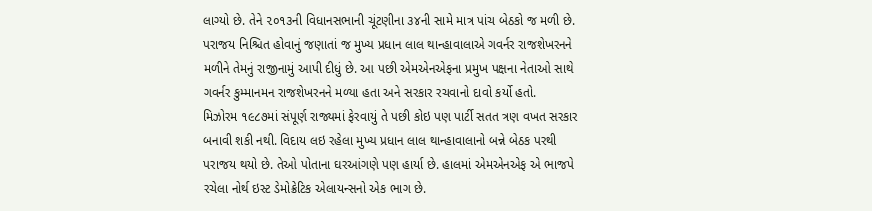લાગ્યો છે. તેને ૨૦૧૩ની વિધાનસભાની ચૂંટણીના ૩૪ની સામે માત્ર પાંચ બેઠકો જ મળી છે. પરાજય નિશ્ચિત હોવાનું જણાતાં જ મુખ્ય પ્રધાન લાલ થાન્હાવાલાએ ગવર્નર રાજશેખરનને મળીને તેમનું રાજીનામું આપી દીધું છે. આ પછી એમએનએફના પ્રમુખ પક્ષના નેતાઓ સાથે ગવર્નર કુમ્માનમન રાજશેખરનને મળ્યા હતા અને સરકાર રચવાનો દાવો કર્યો હતો.
મિઝોરમ ૧૯૮૭માં સંપૂર્ણ રાજ્યમાં ફેરવાયું તે પછી કોઇ પણ પાર્ટી સતત ત્રણ વખત સરકાર બનાવી શકી નથી. વિદાય લઇ રહેલા મુખ્ય પ્રધાન લાલ થાન્હાવાલાનો બન્ને બેઠક પરથી પરાજય થયો છે. તેઓ પોતાના ઘરઆંગણે પણ હાર્યા છે. હાલમાં એમએનએફ એ ભાજપે રચેલા નોર્થ ઇસ્ટ ડેમોક્રેટિક એલાયન્સનો એક ભાગ છે.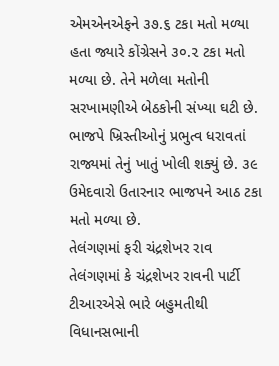એમએનએફને ૩૭.૬ ટકા મતો મળ્યા હતા જ્યારે કોંગ્રેસને ૩૦.૨ ટકા મતો મળ્યા છે. તેને મળેલા મતોની સરખામણીએ બેઠકોની સંખ્યા ઘટી છે. ભાજપે ખ્રિસ્તીઓનું પ્રભુત્વ ધરાવતાં રાજ્યમાં તેનું ખાતું ખોલી શક્યું છે. ૩૯ ઉમેદવારો ઉતારનાર ભાજપને આઠ ટકા મતો મળ્યા છે.
તેલંગણમાં ફરી ચંદ્રશેખર રાવ
તેલંગણમાં કે ચંદ્રશેખર રાવની પાર્ટી ટીઆરએસે ભારે બહુમતીથી વિધાનસભાની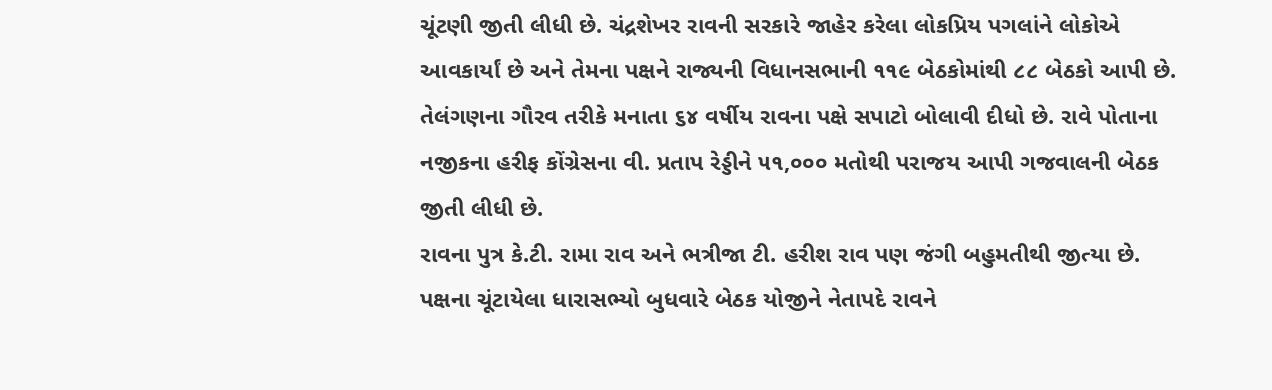ચૂંટણી જીતી લીધી છે. ચંદ્રશેખર રાવની સરકારે જાહેર કરેલા લોકપ્રિય પગલાંને લોકોએ આવકાર્યાં છે અને તેમના પક્ષને રાજ્યની વિધાનસભાની ૧૧૯ બેઠકોમાંથી ૮૮ બેઠકો આપી છે. તેલંગણના ગૌરવ તરીકે મનાતા ૬૪ વર્ષીય રાવના પક્ષે સપાટો બોલાવી દીધો છે. રાવે પોતાના નજીકના હરીફ કોંગ્રેસના વી. પ્રતાપ રેડ્ડીને ૫૧,૦૦૦ મતોથી પરાજય આપી ગજવાલની બેઠક જીતી લીધી છે.
રાવના પુત્ર કે.ટી. રામા રાવ અને ભત્રીજા ટી. હરીશ રાવ પણ જંગી બહુમતીથી જીત્યા છે. પક્ષના ચૂંટાયેલા ધારાસભ્યો બુધવારે બેઠક યોજીને નેતાપદે રાવને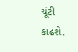ચૂંટી કાઢશે.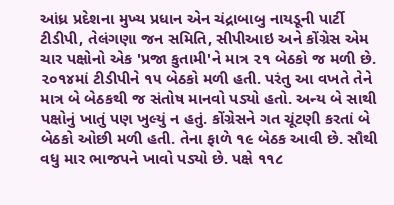આંધ્ર પ્રદેશના મુખ્ય પ્રધાન એન ચંદ્રાબાબુ નાયડૂની પાર્ટી ટીડીપી, તેલંગણા જન સમિતિ, સીપીઆઇ અને કોંગ્રેસ એમ ચાર પક્ષોનો એક 'પ્રજા કુતામી'ને માત્ર ૨૧ બેઠકો જ મળી છે. ૨૦૧૪માં ટીડીપીને ૧૫ બેઠકો મળી હતી. પરંતુ આ વખતે તેને માત્ર બે બેઠકથી જ સંતોષ માનવો પડ્યો હતો. અન્ય બે સાથી પક્ષોનું ખાતું પણ ખુલ્યું ન હતું. કોંગ્રેસને ગત ચૂંટણી કરતાં બે બેઠકો ઓછી મળી હતી. તેના ફાળે ૧૯ બેઠક આવી છે. સૌથી વધુ માર ભાજપને ખાવો પડ્યો છે. પક્ષે ૧૧૮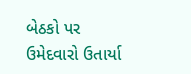બેઠકો પર ઉમેદવારો ઉતાર્યા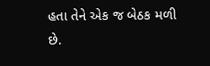હતા તેને એક જ બેઠક મળી છે.